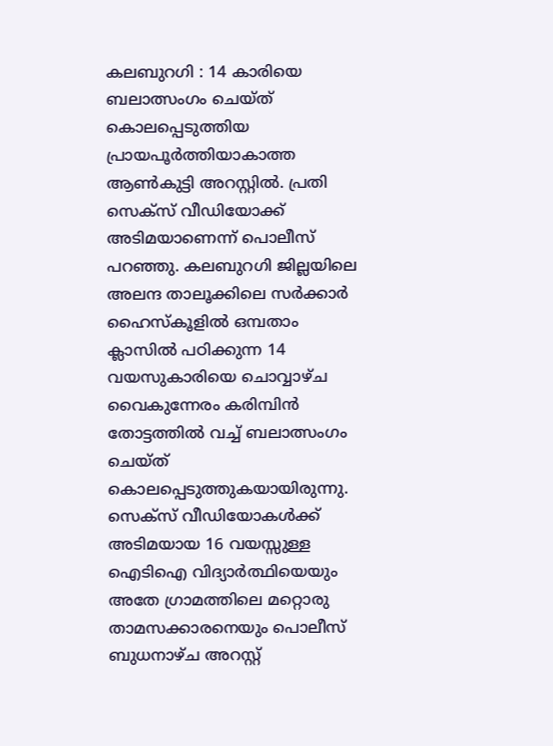കലബുറഗി : 14 കാരിയെ ബലാത്സംഗം ചെയ്ത് കൊലപ്പെടുത്തിയ പ്രായപൂർത്തിയാകാത്ത ആൺകുട്ടി അറസ്റ്റിൽ. പ്രതി സെക്സ് വീഡിയോക്ക് അടിമയാണെന്ന് പൊലീസ് പറഞ്ഞു. കലബുറഗി ജില്ലയിലെ അലന്ദ താലൂക്കിലെ സർക്കാർ ഹൈസ്കൂളിൽ ഒമ്പതാം ക്ലാസിൽ പഠിക്കുന്ന 14 വയസുകാരിയെ ചൊവ്വാഴ്ച വൈകുന്നേരം കരിമ്പിൻ തോട്ടത്തിൽ വച്ച് ബലാത്സംഗം ചെയ്ത് കൊലപ്പെടുത്തുകയായിരുന്നു. സെക്സ് വീഡിയോകൾക്ക് അടിമയായ 16 വയസ്സുള്ള ഐടിഐ വിദ്യാർത്ഥിയെയും അതേ ഗ്രാമത്തിലെ മറ്റൊരു താമസക്കാരനെയും പൊലീസ് ബുധനാഴ്ച അറസ്റ്റ്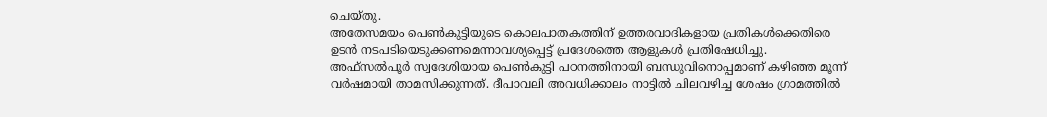ചെയ്തു.
അതേസമയം പെൺകുട്ടിയുടെ കൊലപാതകത്തിന് ഉത്തരവാദികളായ പ്രതികൾക്കെതിരെ ഉടൻ നടപടിയെടുക്കണമെന്നാവശ്യപ്പെട്ട് പ്രദേശത്തെ ആളുകൾ പ്രതിഷേധിച്ചു. അഫ്സൽപൂർ സ്വദേശിയായ പെൺകുട്ടി പഠനത്തിനായി ബന്ധുവിനൊപ്പമാണ് കഴിഞ്ഞ മൂന്ന് വർഷമായി താമസിക്കുന്നത്. ദീപാവലി അവധിക്കാലം നാട്ടിൽ ചിലവഴിച്ച ശേഷം ഗ്രാമത്തിൽ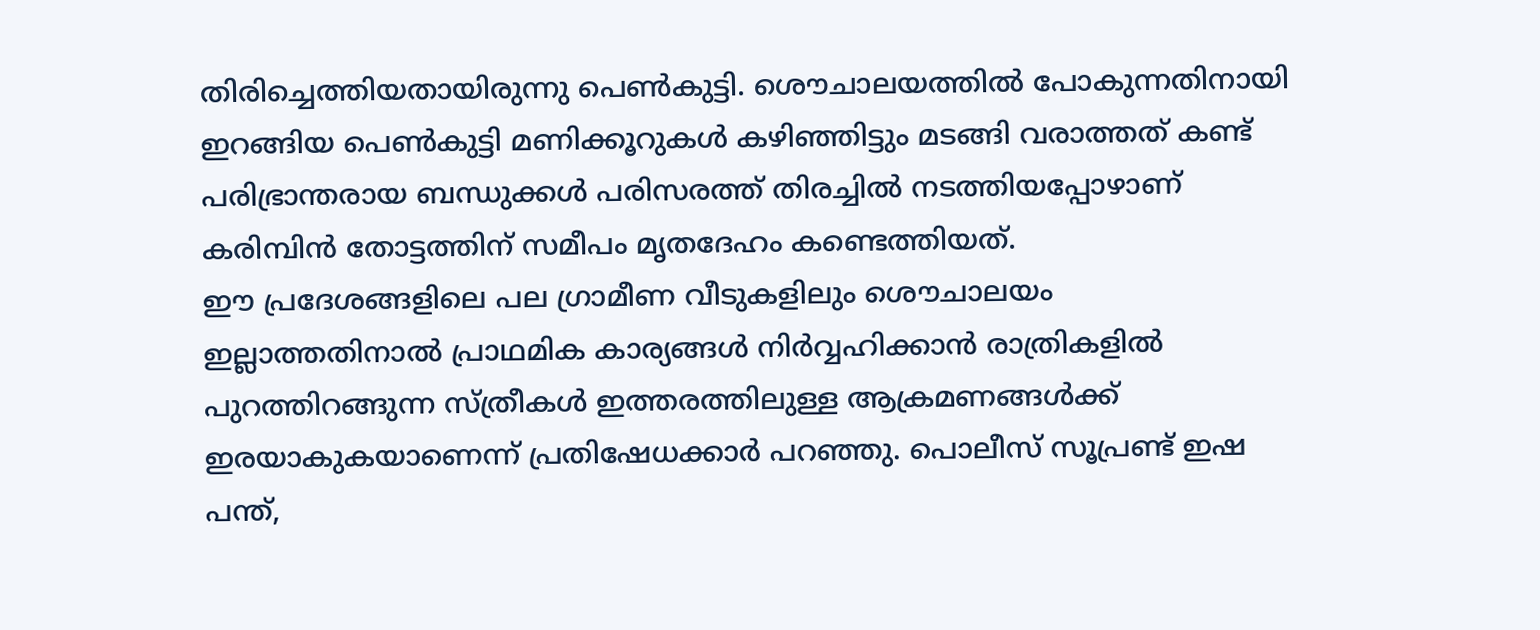തിരിച്ചെത്തിയതായിരുന്നു പെൺകുട്ടി. ശൌചാലയത്തിൽ പോകുന്നതിനായി ഇറങ്ങിയ പെൺകുട്ടി മണിക്കൂറുകൾ കഴിഞ്ഞിട്ടും മടങ്ങി വരാത്തത് കണ്ട് പരിഭ്രാന്തരായ ബന്ധുക്കൾ പരിസരത്ത് തിരച്ചിൽ നടത്തിയപ്പോഴാണ് കരിമ്പിൻ തോട്ടത്തിന് സമീപം മൃതദേഹം കണ്ടെത്തിയത്.
ഈ പ്രദേശങ്ങളിലെ പല ഗ്രാമീണ വീടുകളിലും ശൌചാലയം ഇല്ലാത്തതിനാൽ പ്രാഥമിക കാര്യങ്ങൾ നിർവ്വഹിക്കാൻ രാത്രികളിൽ പുറത്തിറങ്ങുന്ന സ്ത്രീകൾ ഇത്തരത്തിലുള്ള ആക്രമണങ്ങൾക്ക് ഇരയാകുകയാണെന്ന് പ്രതിഷേധക്കാർ പറഞ്ഞു. പൊലീസ് സൂപ്രണ്ട് ഇഷ പന്ത്,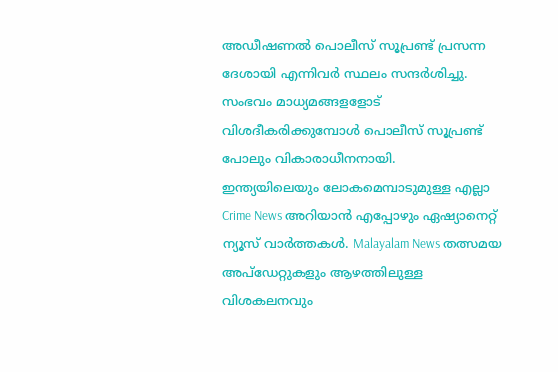അഡീഷണൽ പൊലീസ് സൂപ്രണ്ട് പ്രസന്ന ദേശായി എന്നിവർ സ്ഥലം സന്ദർശിച്ചു. സംഭവം മാധ്യമങ്ങളളോട് വിശദീകരിക്കുമ്പോൾ പൊലീസ് സൂപ്രണ്ട് പോലും വികാരാധീനനായി.
ഇന്ത്യയിലെയും ലോകമെമ്പാടുമുള്ള എല്ലാ Crime News അറിയാൻ എപ്പോഴും ഏഷ്യാനെറ്റ് ന്യൂസ് വാർത്തകൾ. Malayalam News തത്സമയ അപ്ഡേറ്റുകളും ആഴത്തിലുള്ള വിശകലനവും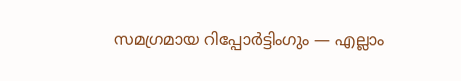സമഗ്രമായ റിപ്പോർട്ടിംഗും — എല്ലാം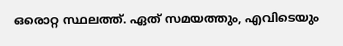ഒരൊറ്റ സ്ഥലത്ത്. ഏത് സമയത്തും, എവിടെയും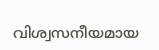വിശ്വസനീയമായ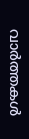വാർത്തകൾ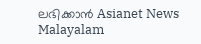ലഭിക്കാൻ Asianet News Malayalam